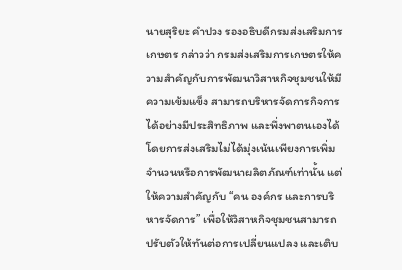นายสุริยะ คำปวง รองอธิบดีกรมส่งเสริมการเกษตร กล่าวว่า กรมส่งเสริมการเกษตรให้ความสำคัญกับการพัฒนาวิสาหกิจชุมชนให้มีความเข้มแข็ง สามารถบริหารจัดการกิจการได้อย่างมีประสิทธิภาพ และพึ่งพาตนเองได้ โดยการส่งเสริมไม่ได้มุ่งเน้นเพียงการเพิ่มจำนวนหรือการพัฒนาผลิตภัณฑ์เท่านั้น แต่ให้ความสำคัญกับ “คน องค์กร และการบริหารจัดการ” เพื่อให้วิสาหกิจชุมชนสามารถปรับตัวให้ทันต่อการเปลี่ยนแปลง และเติบ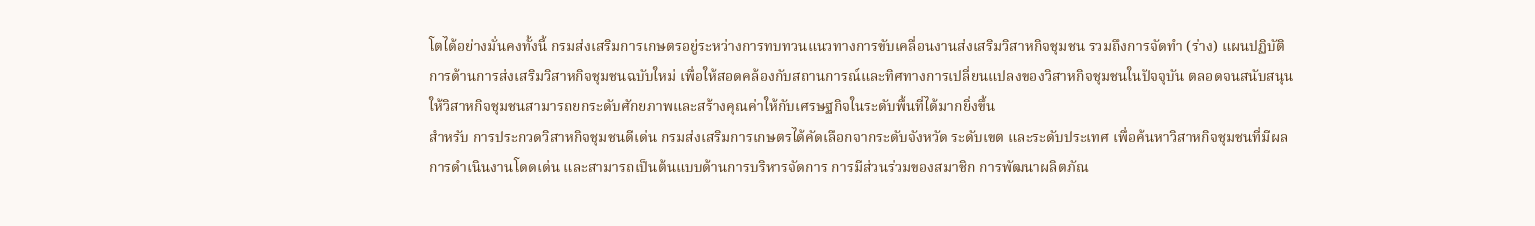โตได้อย่างมั่นคงทั้งนี้ กรมส่งเสริมการเกษตรอยู่ระหว่างการทบทวนแนวทางการขับเคลื่อนงานส่งเสริมวิสาหกิจชุมชน รวมถึงการจัดทำ (ร่าง) แผนปฏิบัติการด้านการส่งเสริมวิสาหกิจชุมชนฉบับใหม่ เพื่อให้สอดคล้องกับสถานการณ์และทิศทางการเปลี่ยนแปลงของวิสาหกิจชุมชนในปัจจุบัน ตลอดจนสนับสนุนให้วิสาหกิจชุมชนสามารถยกระดับศักยภาพและสร้างคุณค่าให้กับเศรษฐกิจในระดับพื้นที่ได้มากยิ่งขึ้น
สำหรับ การประกวดวิสาหกิจชุมชนดีเด่น กรมส่งเสริมการเกษตรได้คัดเลือกจากระดับจังหวัด ระดับเขต และระดับประเทศ เพื่อค้นหาวิสาหกิจชุมชนที่มีผลการดำเนินงานโดดเด่น และสามารถเป็นต้นแบบด้านการบริหารจัดการ การมีส่วนร่วมของสมาชิก การพัฒนาผลิตภัณ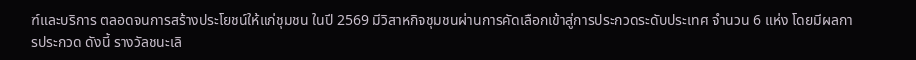ฑ์และบริการ ตลอดจนการสร้างประโยชน์ให้แก่ชุมชน ในปี 2569 มีวิสาหกิจชุมชนผ่านการคัดเลือกเข้าสู่การประกวดระดับประเทศ จำนวน 6 แห่ง โดยมีผลการประกวด ดังนี้ รางวัลชนะเลิ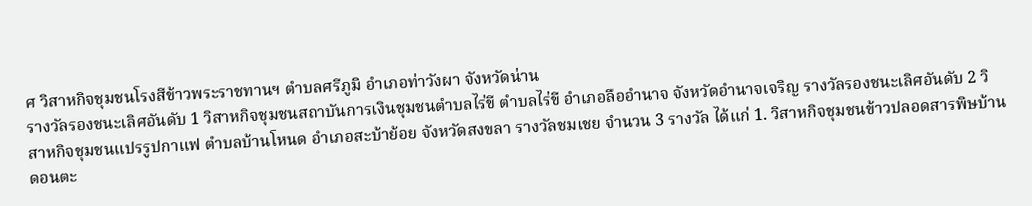ศ วิสาหกิจชุมชนโรงสีข้าวพระราชทานฯ ตำบลศรีภูมิ อำเภอท่าวังผา จังหวัดน่าน
รางวัลรองชนะเลิศอันดับ 1 วิสาหกิจชุมชนสถาบันการเงินชุมชนตำบลไร่ขี ตำบลไร่ขี อำเภอลืออำนาจ จังหวัดอำนาจเจริญ รางวัลรองชนะเลิศอันดับ 2 วิสาหกิจชุมชนแปรรูปกาแฟ ตำบลบ้านโหนด อำเภอสะบ้าย้อย จังหวัดสงขลา รางวัลชมเชย จำนวน 3 รางวัล ได้แก่ 1. วิสาหกิจชุมชนข้าวปลอดสารพิษบ้านดอนตะ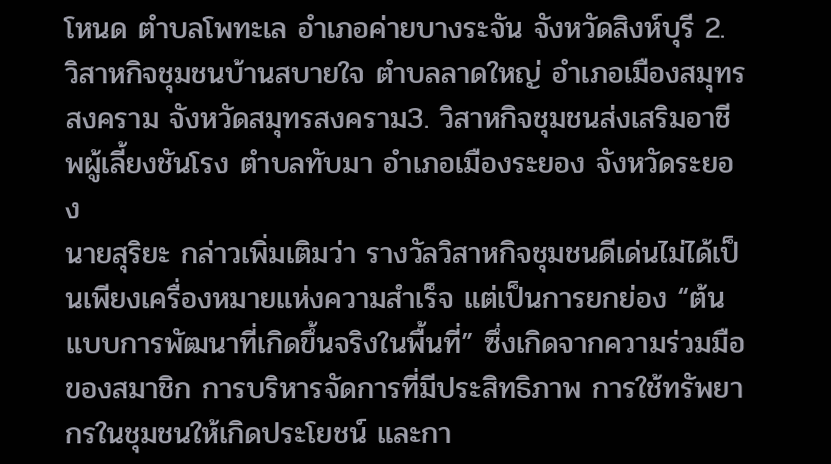โหนด ตำบลโพทะเล อำเภอค่ายบางระจัน จังหวัดสิงห์บุรี 2. วิสาหกิจชุมชนบ้านสบายใจ ตำบลลาดใหญ่ อำเภอเมืองสมุทรสงคราม จังหวัดสมุทรสงคราม3. วิสาหกิจชุมชนส่งเสริมอาชีพผู้เลี้ยงชันโรง ตำบลทับมา อำเภอเมืองระยอง จังหวัดระยอง
นายสุริยะ กล่าวเพิ่มเติมว่า รางวัลวิสาหกิจชุมชนดีเด่นไม่ได้เป็นเพียงเครื่องหมายแห่งความสำเร็จ แต่เป็นการยกย่อง “ต้นแบบการพัฒนาที่เกิดขึ้นจริงในพื้นที่” ซึ่งเกิดจากความร่วมมือของสมาชิก การบริหารจัดการที่มีประสิทธิภาพ การใช้ทรัพยากรในชุมชนให้เกิดประโยชน์ และกา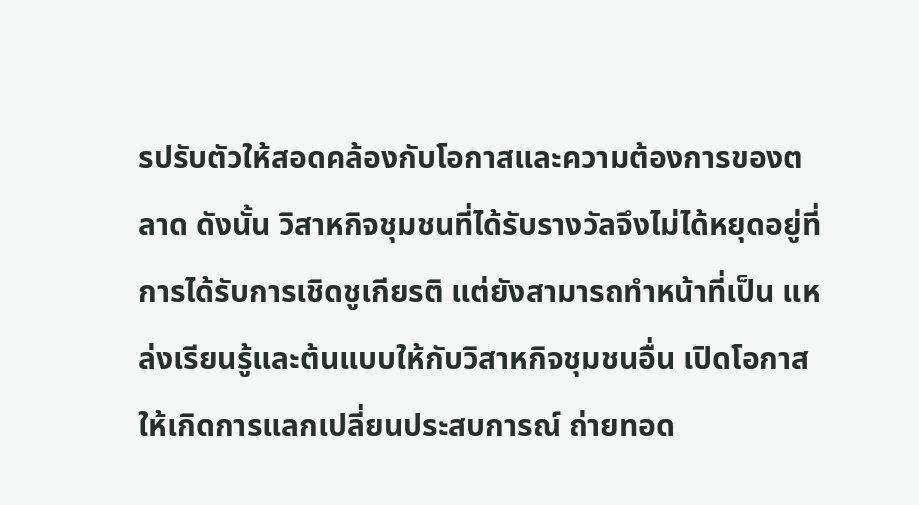รปรับตัวให้สอดคล้องกับโอกาสและความต้องการของตลาด ดังนั้น วิสาหกิจชุมชนที่ได้รับรางวัลจึงไม่ได้หยุดอยู่ที่การได้รับการเชิดชูเกียรติ แต่ยังสามารถทำหน้าที่เป็น แหล่งเรียนรู้และต้นแบบให้กับวิสาหกิจชุมชนอื่น เปิดโอกาสให้เกิดการแลกเปลี่ยนประสบการณ์ ถ่ายทอด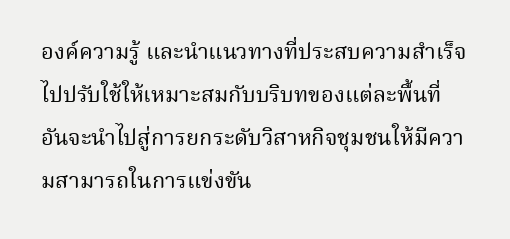องค์ความรู้ และนำแนวทางที่ประสบความสำเร็จไปปรับใช้ให้เหมาะสมกับบริบทของแต่ละพื้นที่ อันจะนำไปสู่การยกระดับวิสาหกิจชุมชนให้มีความสามารถในการแข่งขัน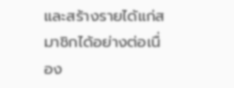และสร้างรายได้แก่สมาชิกได้อย่างต่อเนื่อง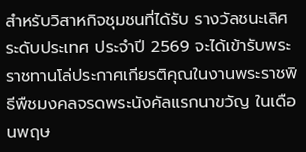สำหรับวิสาหกิจชุมชนที่ได้รับ รางวัลชนะเลิศระดับประเทศ ประจำปี 2569 จะได้เข้ารับพระราชทานโล่ประกาศเกียรติคุณในงานพระราชพิธีพืชมงคลจรดพระนังคัลแรกนาขวัญ ในเดือนพฤษ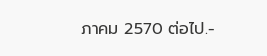ภาคม 2570 ต่อไป.-